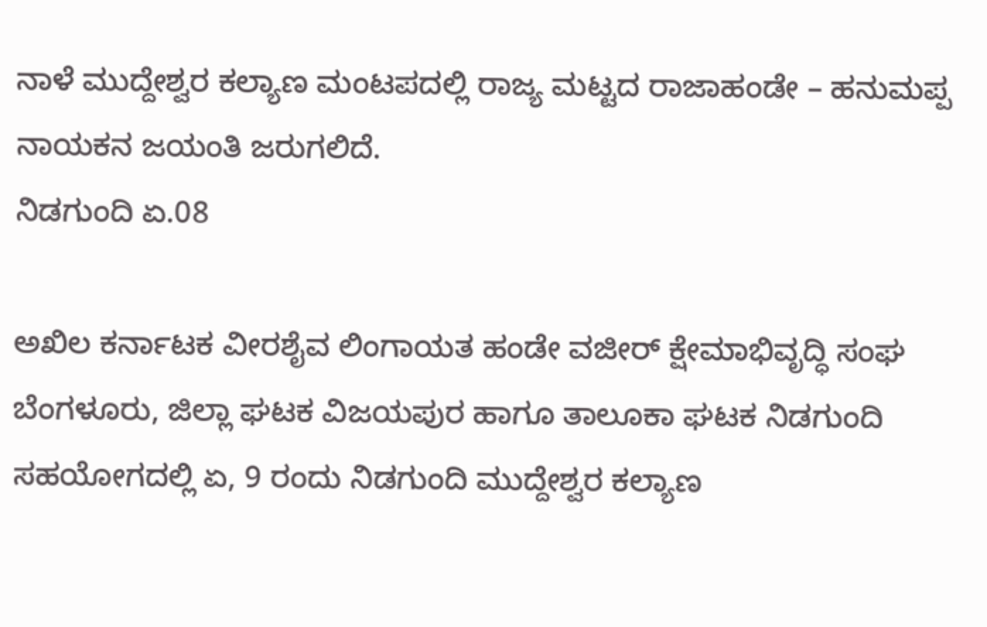ನಾಳೆ ಮುದ್ದೇಶ್ವರ ಕಲ್ಯಾಣ ಮಂಟಪದಲ್ಲಿ ರಾಜ್ಯ ಮಟ್ಟದ ರಾಜಾಹಂಡೇ – ಹನುಮಪ್ಪ ನಾಯಕನ ಜಯಂತಿ ಜರುಗಲಿದೆ.
ನಿಡಗುಂದಿ ಏ.08

ಅಖಿಲ ಕರ್ನಾಟಕ ವೀರಶೈವ ಲಿಂಗಾಯತ ಹಂಡೇ ವಜೀರ್ ಕ್ಷೇಮಾಭಿವೃದ್ಧಿ ಸಂಘ ಬೆಂಗಳೂರು, ಜಿಲ್ಲಾ ಘಟಕ ವಿಜಯಪುರ ಹಾಗೂ ತಾಲೂಕಾ ಘಟಕ ನಿಡಗುಂದಿ ಸಹಯೋಗದಲ್ಲಿ ಏ, 9 ರಂದು ನಿಡಗುಂದಿ ಮುದ್ದೇಶ್ವರ ಕಲ್ಯಾಣ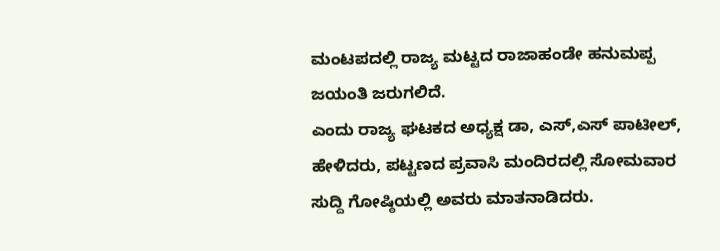ಮಂಟಪದಲ್ಲಿ ರಾಜ್ಯ ಮಟ್ಟದ ರಾಜಾಹಂಡೇ ಹನುಮಪ್ಪ ಜಯಂತಿ ಜರುಗಲಿದೆ.
ಎಂದು ರಾಜ್ಯ ಘಟಕದ ಅಧ್ಯಕ್ಷ ಡಾ, ಎಸ್,ಎಸ್ ಪಾಟೀಲ್, ಹೇಳಿದರು, ಪಟ್ಟಣದ ಪ್ರವಾಸಿ ಮಂದಿರದಲ್ಲಿ ಸೋಮವಾರ ಸುದ್ದಿ ಗೋಷ್ಠಿಯಲ್ಲಿ ಅವರು ಮಾತನಾಡಿದರು.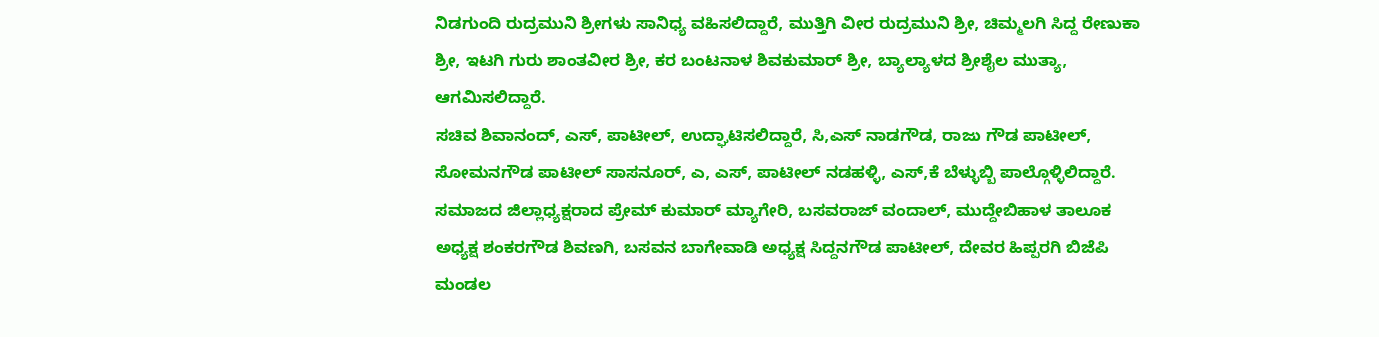ನಿಡಗುಂದಿ ರುದ್ರಮುನಿ ಶ್ರೀಗಳು ಸಾನಿಧ್ಯ ವಹಿಸಲಿದ್ದಾರೆ, ಮುತ್ತಿಗಿ ವೀರ ರುದ್ರಮುನಿ ಶ್ರೀ, ಚಿಮ್ಮಲಗಿ ಸಿದ್ದ ರೇಣುಕಾ ಶ್ರೀ, ಇಟಗಿ ಗುರು ಶಾಂತವೀರ ಶ್ರೀ, ಕರ ಬಂಟನಾಳ ಶಿವಕುಮಾರ್ ಶ್ರೀ, ಬ್ಯಾಲ್ಯಾಳದ ಶ್ರೀಶೈಲ ಮುತ್ಯಾ, ಆಗಮಿಸಲಿದ್ದಾರೆ.
ಸಚಿವ ಶಿವಾನಂದ್, ಎಸ್, ಪಾಟೀಲ್, ಉದ್ಘಾಟಿಸಲಿದ್ದಾರೆ, ಸಿ,ಎಸ್ ನಾಡಗೌಡ, ರಾಜು ಗೌಡ ಪಾಟೀಲ್, ಸೋಮನಗೌಡ ಪಾಟೀಲ್ ಸಾಸನೂರ್, ಎ, ಎಸ್, ಪಾಟೀಲ್ ನಡಹಳ್ಳಿ, ಎಸ್,ಕೆ ಬೆಳ್ಳುಬ್ಬಿ ಪಾಲ್ಗೊಳ್ಳಿಲಿದ್ದಾರೆ. ಸಮಾಜದ ಜಿಲ್ಲಾಧ್ಯಕ್ಷರಾದ ಪ್ರೇಮ್ ಕುಮಾರ್ ಮ್ಯಾಗೇರಿ, ಬಸವರಾಜ್ ವಂದಾಲ್, ಮುದ್ದೇಬಿಹಾಳ ತಾಲೂಕ ಅಧ್ಯಕ್ಷ ಶಂಕರಗೌಡ ಶಿವಣಗಿ, ಬಸವನ ಬಾಗೇವಾಡಿ ಅಧ್ಯಕ್ಷ ಸಿದ್ದನಗೌಡ ಪಾಟೀಲ್, ದೇವರ ಹಿಪ್ಪರಗಿ ಬಿಜೆಪಿ ಮಂಡಲ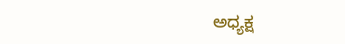ಅಧ್ಯಕ್ಷ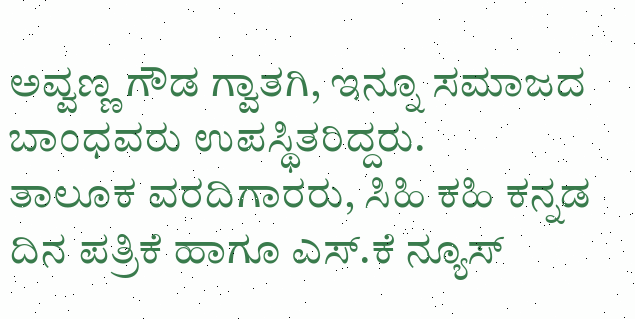ಅವ್ವಣ್ಣ ಗೌಡ ಗ್ವಾತಗಿ, ಇನ್ನೂ ಸಮಾಜದ ಬಾಂಧವರು ಉಪಸ್ಥಿತರಿದ್ದರು.
ತಾಲೂಕ ವರದಿಗಾರರು, ಸಿಹಿ ಕಹಿ ಕನ್ನಡ ದಿನ ಪತ್ರಿಕೆ ಹಾಗೂ ಎಸ್.ಕೆ ನ್ಯೂಸ್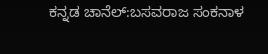ಕನ್ನಡ ಚಾನೆಲ್:ಬಸವರಾಜ ಸಂಕನಾಳ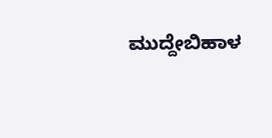ಮುದ್ದೇಬಿಹಾಳ